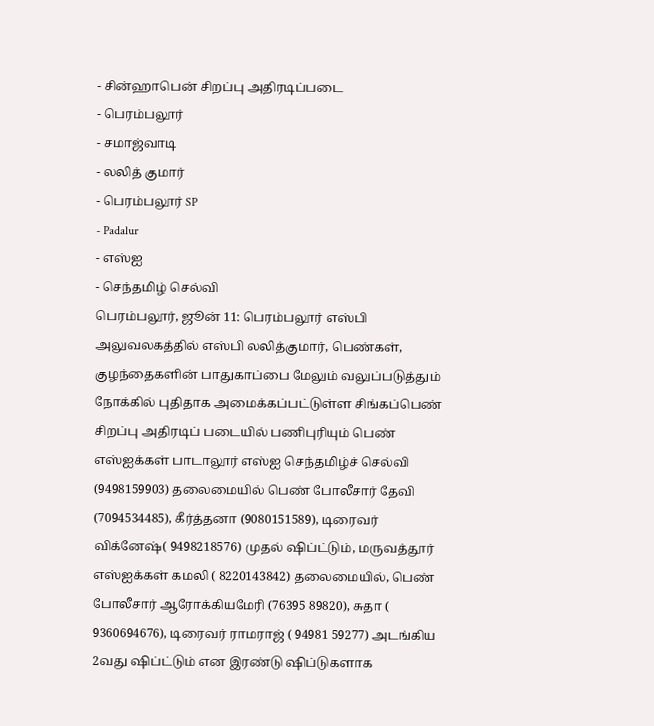- சின்ஹாபென் சிறப்பு அதிரடிப்படை
- பெரம்பலூர்
- சமாஜ்வாடி
- லலித் குமார்
- பெரம்பலூர் SP
- Padalur
- எஸ்ஐ
- செந்தமிழ் செல்வி
பெரம்பலூர், ஜூன் 11: பெரம்பலூர் எஸ்பி அலுவலகத்தில் எஸ்பி லலித்குமார், பெண்கள், குழந்தைகளின் பாதுகாப்பை மேலும் வலுப்படுத்தும் நோக்கில் புதிதாக அமைக்கப்பட்டுள்ள சிங்கப்பெண் சிறப்பு அதிரடிப் படையில் பணிபுரியும் பெண் எஸ்ஐக்கள் பாடாலூர் எஸ்ஐ செந்தமிழ்ச் செல்வி (9498159903) தலைமையில் பெண் போலீசார் தேவி (7094534485), கீர்த்தனா (9080151589), டிரைவர் விக்னேஷ்( 9498218576) முதல் ஷிப்ட்டும், மருவத்தூர் எஸ்ஐக்கள் கமலி ( 8220143842) தலைமையில், பெண் போலீசார் ஆரோக்கியமேரி (76395 89820), சுதா ( 9360694676), டிரைவர் ராமராஜ் ( 94981 59277) அடங்கிய 2வது ஷிப்ட்டும் என இரண்டு ஷிப்டுகளாக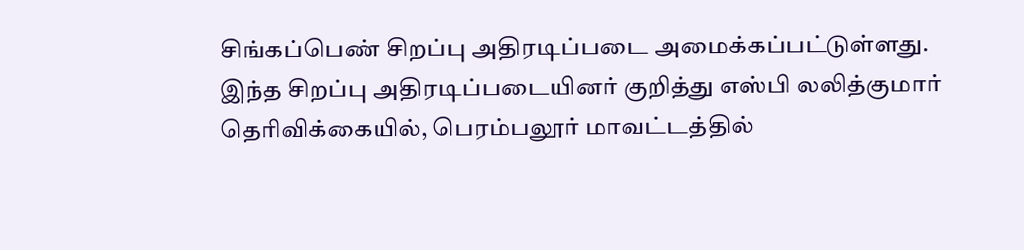சிங்கப்பெண் சிறப்பு அதிரடிப்படை அமைக்கப்பட்டுள்ளது.
இந்த சிறப்பு அதிரடிப்படையினர் குறித்து எஸ்பி லலித்குமார் தெரிவிக்கையில், பெரம்பலூர் மாவட்டத்தில்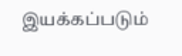இயக்கப்படும்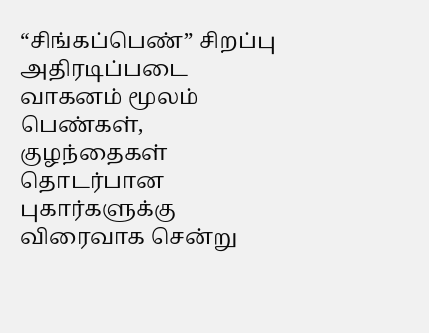“சிங்கப்பெண்” சிறப்பு அதிரடிப்படை வாகனம் மூலம் பெண்கள், குழந்தைகள் தொடர்பான புகார்களுக்கு விரைவாக சென்று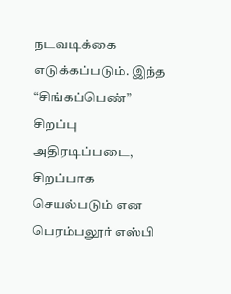நடவடிக்கை எடுக்கப்படும். இந்த “சிங்கப்பெண்” சிறப்பு அதிரடிப்படை, சிறப்பாக செயல்படும் என பெரம்பலூர் எஸ்பி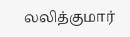லலித்குமார்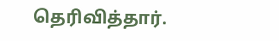தெரிவித்தார்.